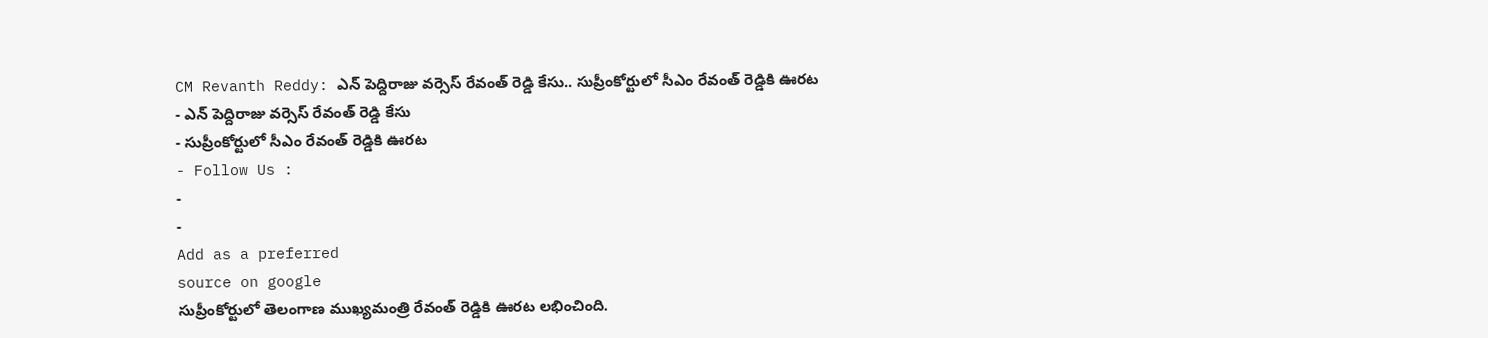CM Revanth Reddy: ఎన్ పెద్దిరాజు వర్సెస్ రేవంత్ రెడ్డి కేసు.. సుప్రీంకోర్టులో సీఎం రేవంత్ రెడ్డికి ఊరట
- ఎన్ పెద్దిరాజు వర్సెస్ రేవంత్ రెడ్డి కేసు
- సుప్రీంకోర్టులో సీఎం రేవంత్ రెడ్డికి ఊరట
- Follow Us :
-
-
Add as a preferred
source on google
సుప్రీంకోర్టులో తెలంగాణ ముఖ్యమంత్రి రేవంత్ రెడ్డికి ఊరట లభించింది.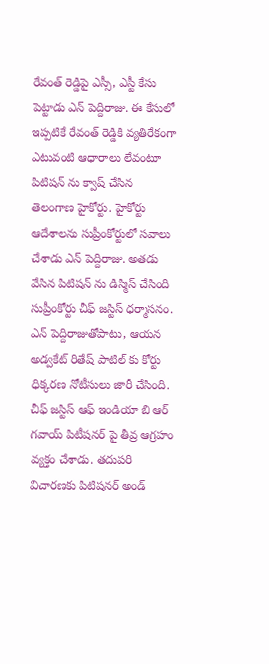రేవంత్ రెడ్డిపై ఎస్సీ, ఎస్టీ కేసు పెట్టాడు ఎన్ పెద్దిరాజు. ఈ కేసులో ఇప్పటికే రేవంత్ రెడ్డికి వ్యతిరేకంగా ఎటువంటి ఆధారాలు లేవంటూ పిటిషన్ ను క్వాష్ చేసిన తెలంగాణ హైకోర్టు. హైకోర్టు ఆదేశాలను సుప్రీంకోర్టులో సవాలు చేశాడు ఎన్ పెద్దిరాజు. అతడు వేసిన పిటిషన్ ను డిస్మిస్ చేసింది సుప్రీంకోర్టు చీఫ్ జస్టిస్ ధర్మాసనం. ఎన్ పెద్దిరాజుతోపాటు, ఆయన అడ్వకేట్ రితేష్ పాటిల్ కు కోర్టు ధిక్కరణ నోటీసులు జారీ చేసింది. చీఫ్ జస్టిస్ ఆఫ్ ఇండియా బి ఆర్ గవాయ్ పిటీషనర్ పై తీవ్ర ఆగ్రహం వ్యక్తం చేశాడు. తదుపరి విచారణకు పిటిషనర్ అండ్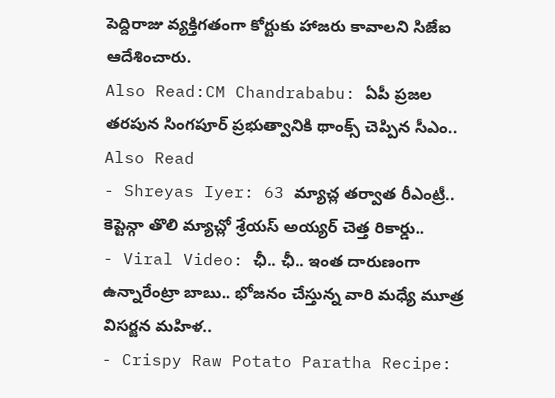పెద్దిరాజు వ్యక్తిగతంగా కోర్టుకు హాజరు కావాలని సిజేఐ ఆదేశించారు.
Also Read:CM Chandrababu: ఏపీ ప్రజల తరపున సింగపూర్ ప్రభుత్వానికి థాంక్స్ చెప్పిన సీఎం..
Also Read
- Shreyas Iyer: 63 మ్యాచ్ల తర్వాత రీఎంట్రీ.. కెప్టెన్గా తొలి మ్యాచ్లో శ్రేయస్ అయ్యర్ చెత్త రికార్డు..
- Viral Video: ఛీ.. ఛీ.. ఇంత దారుణంగా ఉన్నారేంట్రా బాబు.. భోజనం చేస్తున్న వారి మధ్యే మూత్ర విసర్జన మహిళ..
- Crispy Raw Potato Paratha Recipe: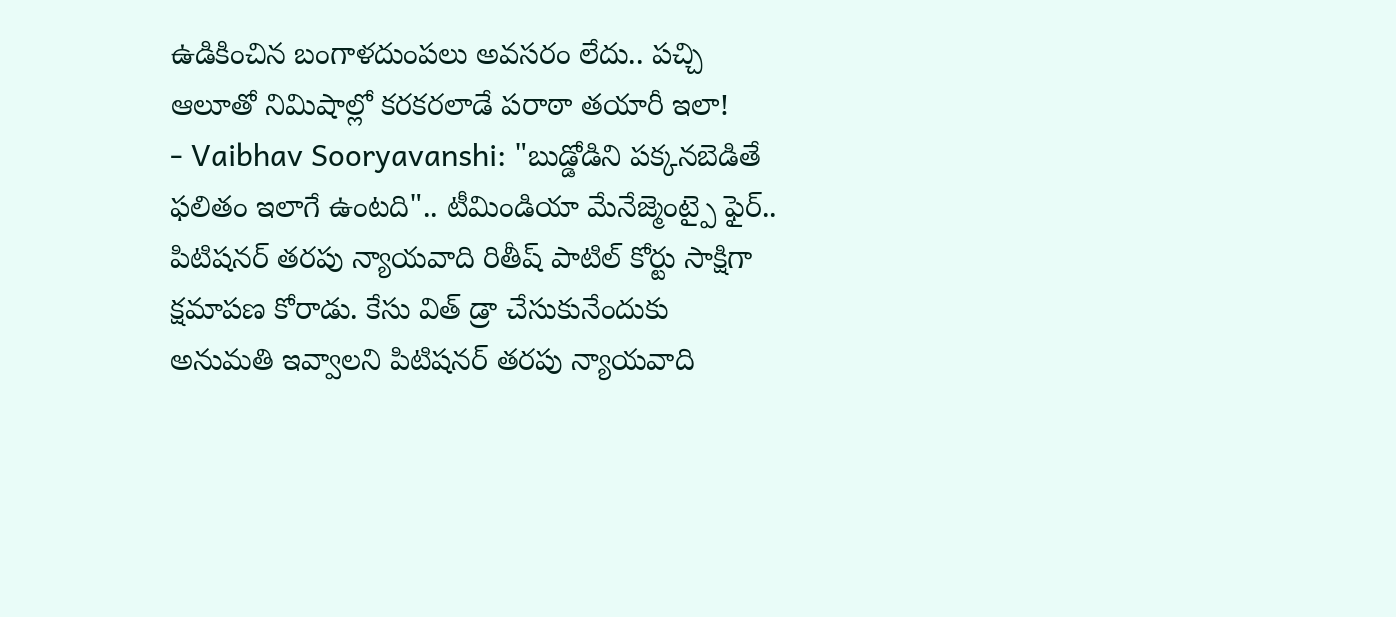ఉడికించిన బంగాళదుంపలు అవసరం లేదు.. పచ్చి ఆలూతో నిమిషాల్లో కరకరలాడే పరాఠా తయారీ ఇలా!
- Vaibhav Sooryavanshi: "బుడ్డోడిని పక్కనబెడితే ఫలితం ఇలాగే ఉంటది".. టీమిండియా మేనేజ్మెంట్పై ఫైర్..
పిటిషనర్ తరపు న్యాయవాది రితీష్ పాటిల్ కోర్టు సాక్షిగా క్షమాపణ కోరాడు. కేసు విత్ డ్రా చేసుకునేందుకు అనుమతి ఇవ్వాలని పిటిషనర్ తరపు న్యాయవాది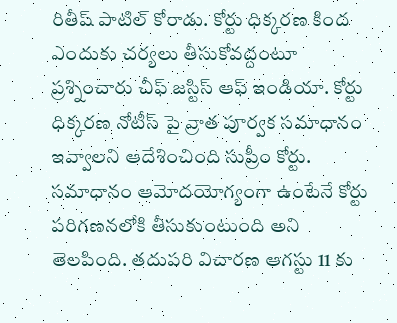రితీష్ పాటిల్ కోరాడు. కోర్టు ధిక్కరణ కింద ఎందుకు చర్యలు తీసుకోవద్దంటూ ప్రశ్నించారు చీఫ్ జస్టిస్ ఆఫ్ ఇండియా. కోర్టు ధిక్కరణ నోటీస్ పై వ్రాత పూర్వక సమాధానం ఇవ్వాలని ఆదేశించింది సుప్రీం కోర్టు. సమాధానం ఆమోదయోగ్యంగా ఉంటేనే కోర్టు పరిగణనలోకి తీసుకుంటుంది అని తెలపింది. తదుపరి విచారణ ఆగస్టు 11 కు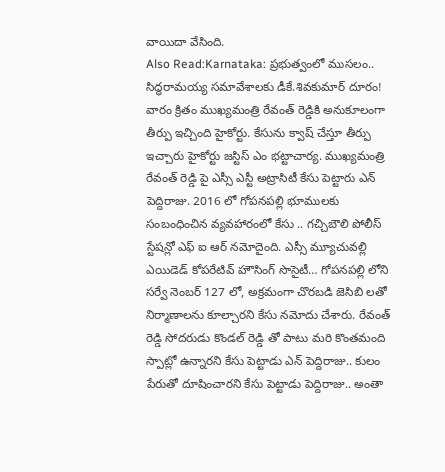వాయిదా వేసింది.
Also Read:Karnataka: ప్రభుత్వంలో ముసలం.. సిద్ధరామయ్య సమావేశాలకు డీకే.శివకుమార్ దూరం!
వారం క్రితం ముఖ్యమంత్రి రేవంత్ రెడ్డికి అనుకూలంగా తీర్పు ఇచ్చింది హైకోర్టు. కేసును క్వాష్ చేస్తూ తీర్పు ఇచ్చారు హైకోర్టు జస్టిస్ ఎం భట్టాచార్య. ముఖ్యమంత్రి రేవంత్ రెడ్డి పై ఎస్సీ ఎస్టీ అట్రాసిటీ కేసు పెట్టారు ఎన్ పెద్దిరాజు. 2016 లో గోపనపల్లి భూములకు సంబంధించిన వ్యవహారంలో కేసు .. గచ్చిబౌలి పోలీస్ స్టేషన్లో ఎఫ్ ఐ ఆర్ నమోదైంది. ఎస్సీ మ్యూచువల్లి ఎయిడెడ్ కోపరేటివ్ హౌసింగ్ సొసైటీ… గోపనపల్లి లోని సర్వే నెంబర్ 127 లో, అక్రమంగా చొరబడి జెసిబి లతో నిర్మాణాలను కూల్చారని కేసు నమోదు చేశారు. రేవంత్ రెడ్డి సోదరుడు కొండల్ రెడ్డి తో పాటు మరి కొంతమంది స్పాట్లో ఉన్నారని కేసు పెట్టాడు ఎన్ పెద్దిరాజు.. కులం పేరుతో దూషించారని కేసు పెట్టాడు పెద్దిరాజు.. అంతా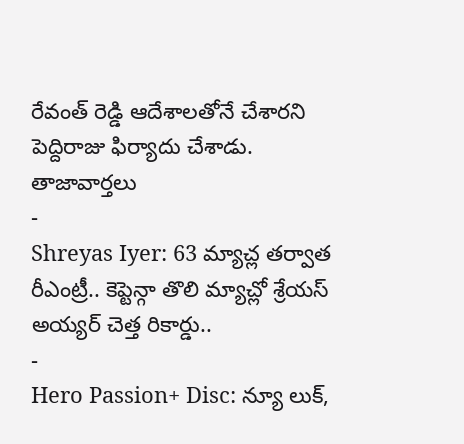రేవంత్ రెడ్డి ఆదేశాలతోనే చేశారని పెద్దిరాజు ఫిర్యాదు చేశాడు.
తాజావార్తలు
-
Shreyas Iyer: 63 మ్యాచ్ల తర్వాత రీఎంట్రీ.. కెప్టెన్గా తొలి మ్యాచ్లో శ్రేయస్ అయ్యర్ చెత్త రికార్డు..
-
Hero Passion+ Disc: న్యూ లుక్,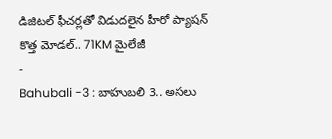డిజిటల్ ఫీచర్లతో విడుదలైన హీరో ప్యాషన్ కొత్త మోడల్.. 71KM మైలేజీ
-
Bahubali -3 : బాహుబలి 3.. అసలు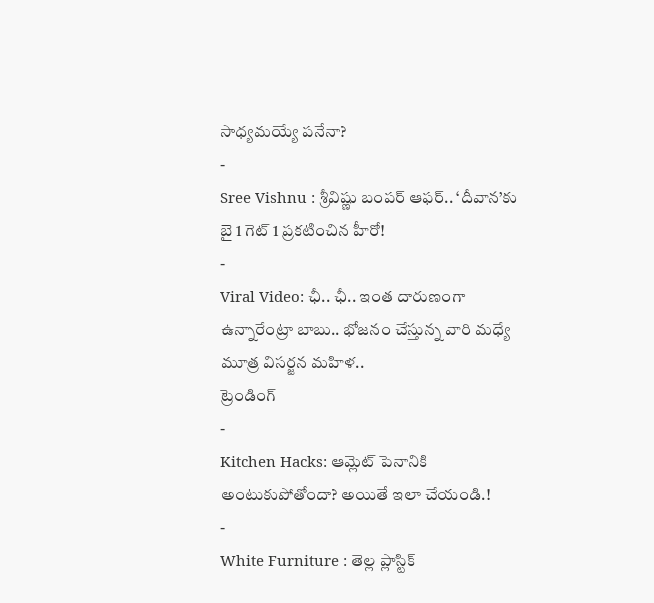సాధ్యమయ్యే పనేనా?
-
Sree Vishnu : శ్రీవిష్ణు బంపర్ ఆఫర్.. ‘దీవాన’కు బై 1 గెట్ 1 ప్రకటించిన హీరో!
-
Viral Video: ఛీ.. ఛీ.. ఇంత దారుణంగా ఉన్నారేంట్రా బాబు.. భోజనం చేస్తున్న వారి మధ్యే మూత్ర విసర్జన మహిళ..
ట్రెండింగ్
-
Kitchen Hacks: ఆమ్లెట్ పెనానికి అంటుకుపోతోందా? అయితే ఇలా చేయండి.!
-
White Furniture : తెల్ల ప్లాస్టిక్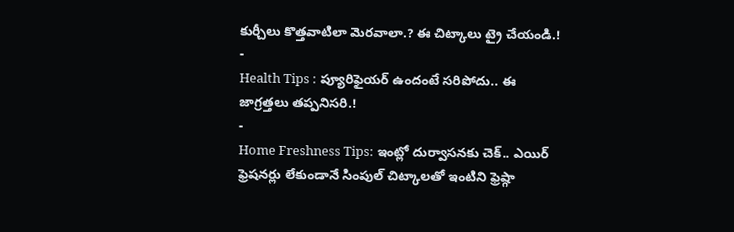కుర్చీలు కొత్తవాటిలా మెరవాలా.? ఈ చిట్కాలు ట్రై చేయండి.!
-
Health Tips : ప్యూరిఫైయర్ ఉందంటే సరిపోదు.. ఈ జాగ్రత్తలు తప్పనిసరి.!
-
Home Freshness Tips: ఇంట్లో దుర్వాసనకు చెక్.. ఎయిర్ ఫ్రెషనర్లు లేకుండానే సింపుల్ చిట్కాలతో ఇంటిని ఫ్రెష్గా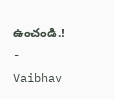ఉంచండి.!
-
Vaibhav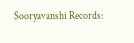Sooryavanshi Records: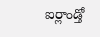ఐర్లాండ్తో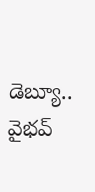డెబ్యూ.. వైభవ్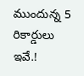ముందున్న 5 రికార్డులు ఇవే.!